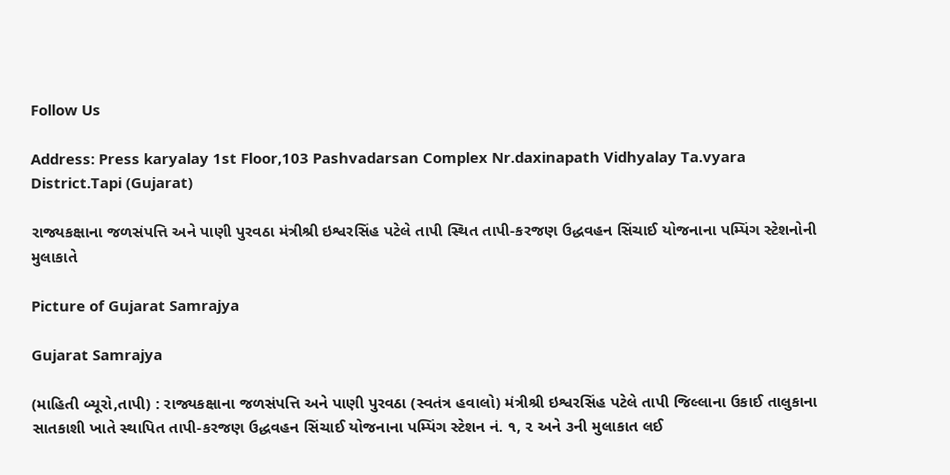Follow Us

Address: Press karyalay 1st Floor,103 Pashvadarsan Complex Nr.daxinapath Vidhyalay Ta.vyara District.Tapi (Gujarat)

રાજ્યકક્ષાના જળસંપત્તિ અને પાણી પુરવઠા મંત્રીશ્રી ઇશ્વરસિંહ પટેલે તાપી સ્થિત તાપી-કરજણ ઉદ્ધવહન સિંચાઈ યોજનાના પમ્પિંગ સ્ટેશનોની મુલાકાતે

Picture of Gujarat Samrajya

Gujarat Samrajya

(માહિતી બ્યૂરો,તાપી) : રાજ્યકક્ષાના જળસંપત્તિ અને પાણી પુરવઠા (સ્વતંત્ર હવાલો) મંત્રીશ્રી ઇશ્વરસિંહ પટેલે તાપી જિલ્લાના ઉકાઈ તાલુકાના સાતકાશી ખાતે સ્થાપિત તાપી-કરજણ ઉદ્ધવહન સિંચાઈ યોજનાના પમ્પિંગ સ્ટેશન નં. ૧, ૨ અને ૩ની મુલાકાત લઈ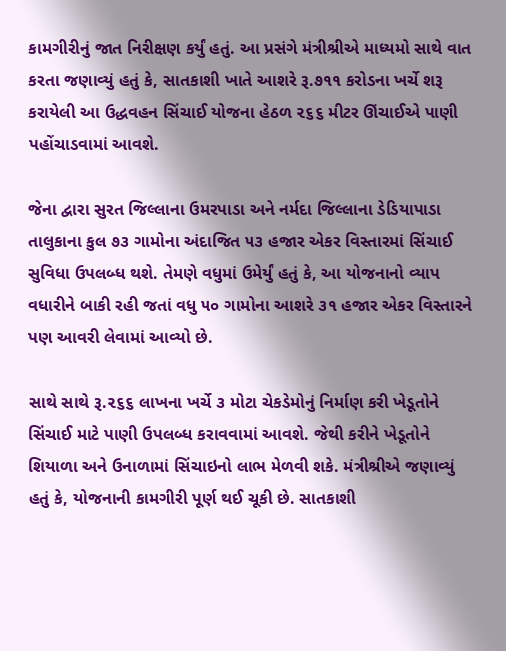કામગીરીનું જાત નિરીક્ષણ કર્યું હતું. આ પ્રસંગે મંત્રીશ્રીએ માધ્યમો સાથે વાત કરતા જણાવ્યું હતું કે, સાતકાશી ખાતે આશરે રૂ.૭૧૧ કરોડના ખર્ચે શરૂ કરાયેલી આ ઉદ્ધવહન સિંચાઈ યોજના હેઠળ ૨૬૬ મીટર ઊંચાઈએ પાણી પહોંચાડવામાં આવશે.

જેના દ્વારા સુરત જિલ્લાના ઉમરપાડા અને નર્મદા જિલ્લાના ડેડિયાપાડા તાલુકાના કુલ ૭૩ ગામોના અંદાજિત ૫૩ હજાર એકર વિસ્તારમાં સિંચાઈ સુવિધા ઉપલબ્ધ થશે. તેમણે વધુમાં ઉમેર્યું હતું કે, આ યોજનાનો વ્યાપ વધારીને બાકી રહી જતાં વધુ ૫૦ ગામોના આશરે ૩૧ હજાર એકર વિસ્તારને પણ આવરી લેવામાં આવ્યો છે.

સાથે સાથે રૂ.૨૬૬ લાખના ખર્ચે ૩ મોટા ચેકડેમોનું નિર્માણ કરી ખેડૂતોને સિંચાઈ માટે પાણી ઉપલબ્ધ કરાવવામાં આવશે. જેથી કરીને ખેડૂતોને શિયાળા અને ઉનાળામાં સિંચાઇનો લાભ મેળવી શકે. મંત્રીશ્રીએ જણાવ્યું હતું કે, યોજનાની કામગીરી પૂર્ણ થઈ ચૂકી છે. સાતકાશી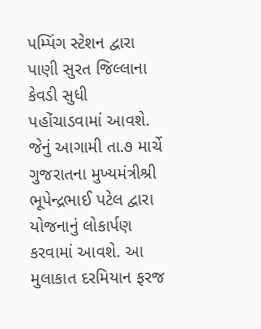પમ્પિંગ સ્ટેશન દ્વારા પાણી સુરત જિલ્લાના કેવડી સુધી પહોંચાડવામાં આવશે. જેનું આગામી તા.૭ માર્ચે ગુજરાતના મુખ્યમંત્રીશ્રી ભૂપેન્દ્રભાઈ પટેલ દ્વારા યોજનાનું લોકાર્પણ કરવામાં આવશે. આ મુલાકાત દરમિયાન ફરજ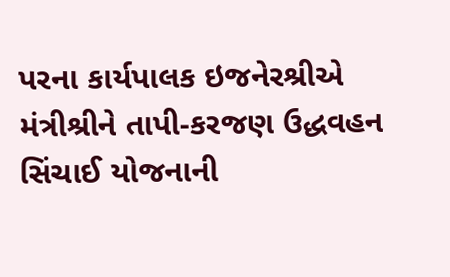પરના કાર્યપાલક ઇજનેરશ્રીએ મંત્રીશ્રીને તાપી-કરજણ ઉદ્ધવહન સિંચાઈ યોજનાની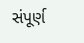સંપૂર્ણ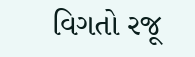વિગતો રજૂ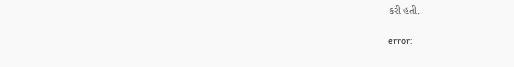કરી હતી.

error: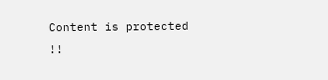Content is protected !!